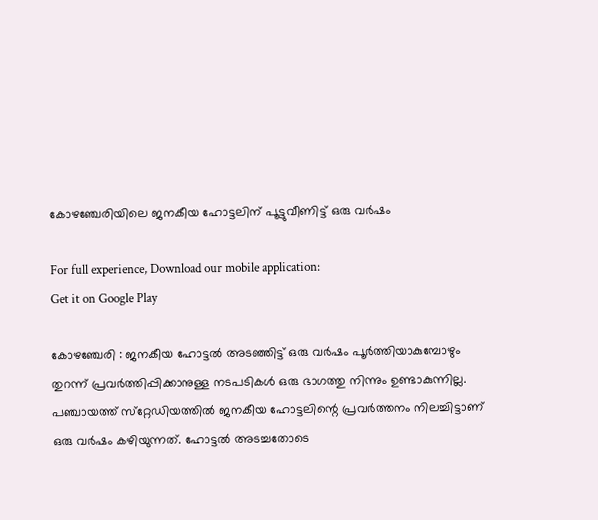കോഴഞ്ചേരിയിലെ ജനകീയ ഹോട്ടലിന് പൂട്ടുവീണിട്ട് ഒരു വര്‍ഷം

For full experience, Download our mobile application:
Get it on Google Play

കോഴഞ്ചേരി : ജനകീയ ഹോട്ടല്‍ അടഞ്ഞിട്ട് ഒരു വര്‍ഷം പൂര്‍ത്തിയാകുമ്പോഴും
തുറന്ന് പ്രവര്‍ത്തിപ്പിക്കാനുള്ള നടപടികള്‍ ഒരു ഭാഗത്തു നിന്നും ഉണ്ടാകുന്നില്ല. പഞ്ചായത്ത് സ്‌റ്റേഡിയത്തില്‍ ജനകീയ ഹോട്ടലിന്റെ പ്രവര്‍ത്തനം നിലച്ചിട്ടാണ് ഒരു വര്‍ഷം കഴിയുന്നത്. ഹോട്ടല്‍ അടച്ചതോടെ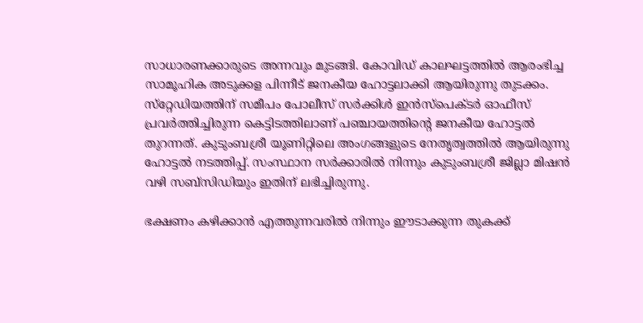സാധാരണക്കാരുടെ അന്നവും മുടങ്ങി. കോവിഡ് കാലഘട്ടത്തില്‍ ആരംഭിച്ച സാമൂഹിക അടുക്കള പിന്നീട് ജനകീയ ഹോട്ടലാക്കി ആയിരുന്നു തുടക്കം. സ്‌റ്റേഡിയത്തിന് സമീപം പോലീസ് സര്‍ക്കിള്‍ ഇന്‍സ്‌പെക്ടര്‍ ഓഫീസ് പ്രവര്‍ത്തിച്ചിരുന്ന കെട്ടിടത്തിലാണ് പഞ്ചായത്തിന്റെ ജനകീയ ഹോട്ടല്‍ തുറന്നത്. കുടുംബശ്രീ യൂണിറ്റിലെ അംഗങ്ങളുടെ നേതൃത്വത്തില്‍ ആയിരുന്നു ഹോട്ടല്‍ നടത്തിപ്പ്. സംസ്ഥാന സര്‍ക്കാരില്‍ നിന്നും കുടുംബശ്രീ ജില്ലാ മിഷന്‍ വഴി സബ്‌സിഡിയും ഇതിന് ലഭിച്ചിരുന്നു.

ഭക്ഷണം കഴിക്കാന്‍ എത്തുന്നവരില്‍ നിന്നും ഈടാക്കുന്ന തുകക്ക്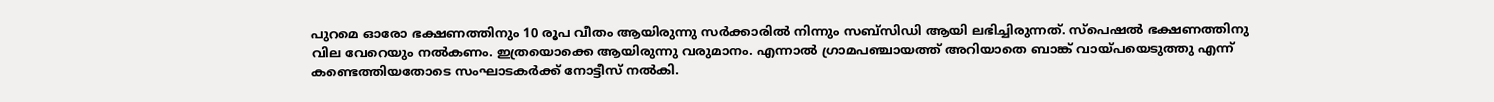പുറമെ ഓരോ ഭക്ഷണത്തിനും 10 രൂപ വീതം ആയിരുന്നു സര്‍ക്കാരില്‍ നിന്നും സബ്‌സിഡി ആയി ലഭിച്ചിരുന്നത്. സ്‌പെഷല്‍ ഭക്ഷണത്തിനു വില വേറെയും നല്‍കണം. ഇത്രയൊക്കെ ആയിരുന്നു വരുമാനം. എന്നാല്‍ ഗ്രാമപഞ്ചായത്ത് അറിയാതെ ബാങ്ക് വായ്പയെടുത്തു എന്ന് കണ്ടെത്തിയതോടെ സംഘാടകര്‍ക്ക് നോട്ടീസ് നല്‍കി.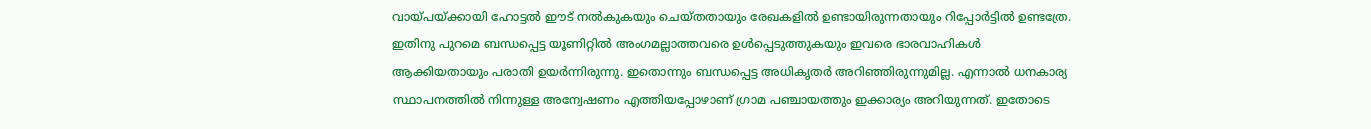വായ്പയ്ക്കായി ഹോട്ടല്‍ ഈട് നല്‍കുകയും ചെയ്തതായും രേഖകളില്‍ ഉണ്ടായിരുന്നതായും റിപ്പോര്‍ട്ടില്‍ ഉണ്ടത്രേ. ഇതിനു പുറമെ ബന്ധപ്പെട്ട യൂണിറ്റില്‍ അംഗമല്ലാത്തവരെ ഉള്‍പ്പെടുത്തുകയും ഇവരെ ഭാരവാഹികള്‍ ആക്കിയതായും പരാതി ഉയര്‍ന്നിരുന്നു. ഇതൊന്നും ബന്ധപ്പെട്ട അധികൃതര്‍ അറിഞ്ഞിരുന്നുമില്ല. എന്നാല്‍ ധനകാര്യ സ്ഥാപനത്തില്‍ നിന്നുള്ള അന്വേഷണം എത്തിയപ്പോഴാണ് ഗ്രാമ പഞ്ചായത്തും ഇക്കാര്യം അറിയുന്നത്. ഇതോടെ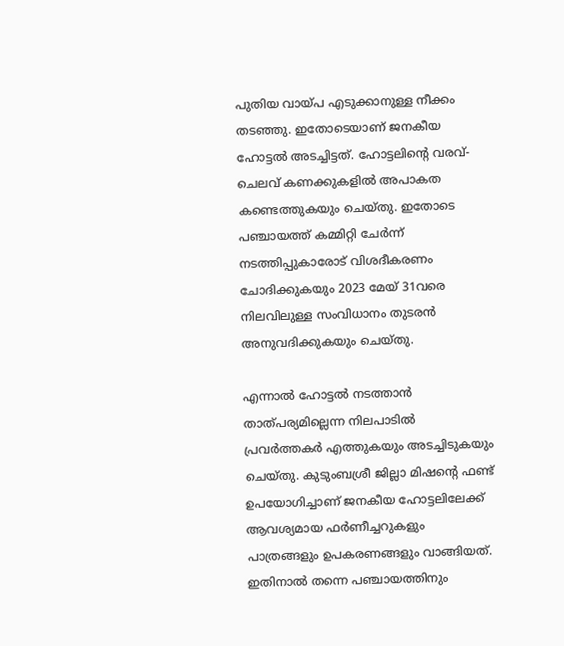പുതിയ വായ്പ എടുക്കാനുള്ള നീക്കം തടഞ്ഞു. ഇതോടെയാണ് ജനകീയ ഹോട്ടല്‍ അടച്ചിട്ടത്. ഹോട്ടലിന്റെ വരവ്-ചെലവ് കണക്കുകളില്‍ അപാകത കണ്ടെത്തുകയും ചെയ്തു. ഇതോടെ പഞ്ചായത്ത് കമ്മിറ്റി ചേര്‍ന്ന് നടത്തിപ്പുകാരോട് വിശദീകരണം ചോദിക്കുകയും 2023 മേയ് 31വരെ നിലവിലുള്ള സംവിധാനം തുടരന്‍ അനുവദിക്കുകയും ചെയ്തു.

എന്നാല്‍ ഹോട്ടല്‍ നടത്താന്‍ താത്പര്യമില്ലെന്ന നിലപാടില്‍ പ്രവര്‍ത്തകര്‍ എത്തുകയും അടച്ചിടുകയും ചെയ്തു. കുടുംബശ്രീ ജില്ലാ മിഷന്റെ ഫണ്ട് ഉപയോഗിച്ചാണ് ജനകീയ ഹോട്ടലിലേക്ക് ആവശ്യമായ ഫര്‍ണീച്ചറുകളും പാത്രങ്ങളും ഉപകരണങ്ങളും വാങ്ങിയത്. ഇതിനാല്‍ തന്നെ പഞ്ചായത്തിനും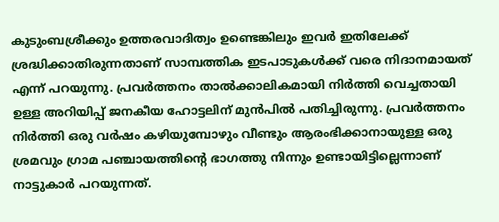കുടുംബശ്രീക്കും ഉത്തരവാദിത്വം ഉണ്ടെങ്കിലും ഇവര്‍ ഇതിലേക്ക് ശ്രദ്ധിക്കാതിരുന്നതാണ് സാമ്പത്തിക ഇടപാടുകള്‍ക്ക് വരെ നിദാനമായത് എന്ന് പറയുന്നു. പ്രവര്‍ത്തനം താല്‍ക്കാലികമായി നിര്‍ത്തി വെച്ചതായി ഉള്ള അറിയിപ്പ് ജനകീയ ഹോട്ടലിന് മുന്‍പില്‍ പതിച്ചിരുന്നു. പ്രവര്‍ത്തനം നിര്‍ത്തി ഒരു വര്‍ഷം കഴിയുമ്പോഴും വീണ്ടും ആരംഭിക്കാനായുള്ള ഒരു ശ്രമവും ഗ്രാമ പഞ്ചായത്തിന്റെ ഭാഗത്തു നിന്നും ഉണ്ടായിട്ടില്ലെന്നാണ് നാട്ടുകാര്‍ പറയുന്നത്.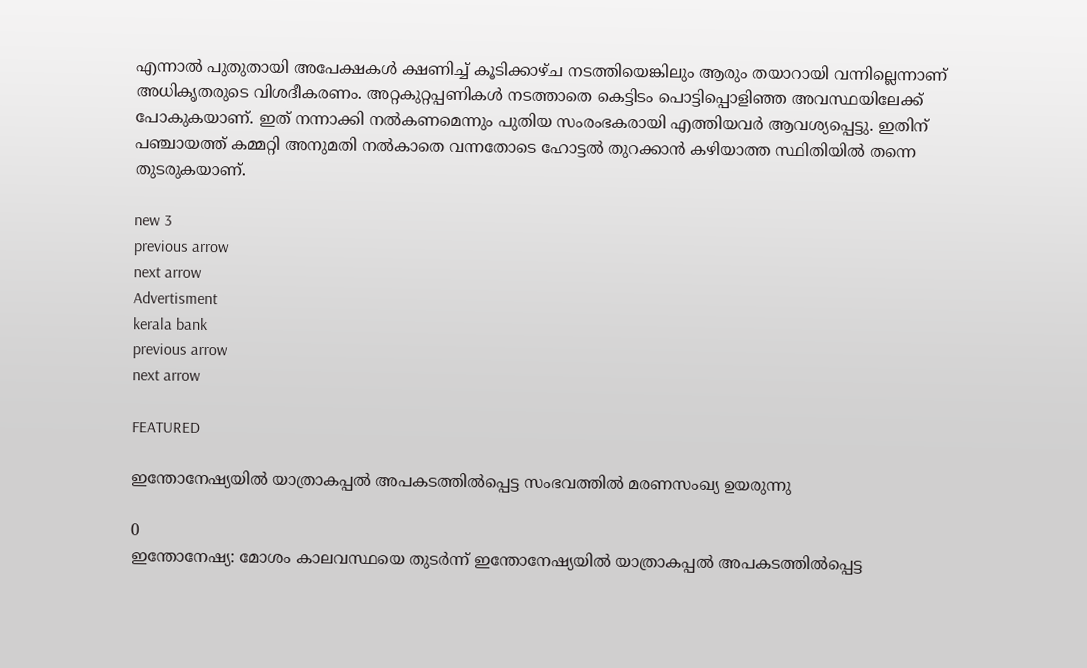എന്നാല്‍ പുതുതായി അപേക്ഷകള്‍ ക്ഷണിച്ച് കൂടിക്കാഴ്ച നടത്തിയെങ്കിലും ആരും തയാറായി വന്നില്ലെന്നാണ് അധികൃതരുടെ വിശദീകരണം. അറ്റകുറ്റപ്പണികള്‍ നടത്താതെ കെട്ടിടം പൊട്ടിപ്പൊളിഞ്ഞ അവസ്ഥയിലേക്ക് പോകുകയാണ്. ഇത് നന്നാക്കി നല്‍കണമെന്നും പുതിയ സംരംഭകരായി എത്തിയവര്‍ ആവശ്യപ്പെട്ടു. ഇതിന് പഞ്ചായത്ത് കമ്മറ്റി അനുമതി നല്‍കാതെ വന്നതോടെ ഹോട്ടല്‍ തുറക്കാന്‍ കഴിയാത്ത സ്ഥിതിയില്‍ തന്നെ തുടരുകയാണ്.

new 3
previous arrow
next arrow
Advertisment
kerala bank
previous arrow
next arrow

FEATURED

ഇന്തോനേഷ്യയിൽ യാത്രാകപ്പൽ അപകടത്തിൽ‌പ്പെട്ട സംഭവത്തിൽ മരണസംഖ്യ ഉയരുന്നു

0
ഇന്തോനേഷ്യ: മോശം കാലവസ്ഥയെ തുടർന്ന് ഇന്തോനേഷ്യയിൽ യാത്രാകപ്പൽ അപകടത്തിൽ‌പ്പെട്ട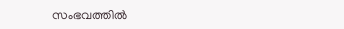സംഭവത്തിൽ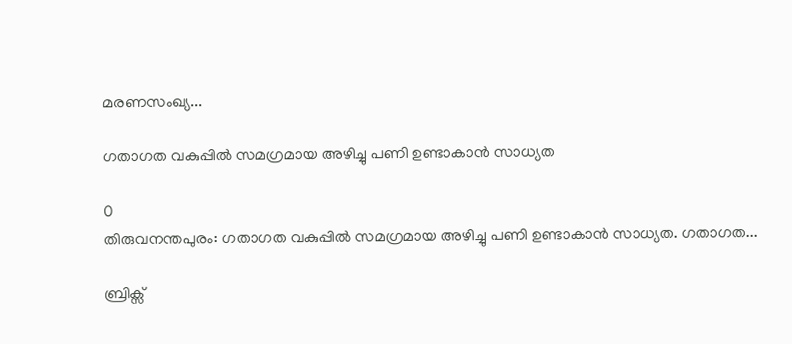മരണസംഖ്യ...

ഗതാഗത വകുപ്പില്‍ സമഗ്രമായ അഴിച്ചു പണി ഉണ്ടാകാന്‍ സാധ്യത

0
തിരുവനന്തപുരം: ഗതാഗത വകുപ്പില്‍ സമഗ്രമായ അഴിച്ചു പണി ഉണ്ടാകാന്‍ സാധ്യത. ഗതാഗത...

ബ്രിക്സ്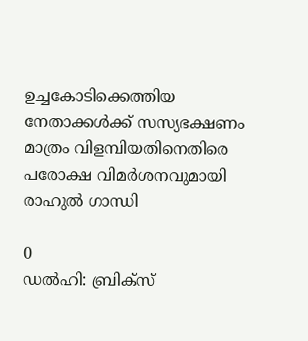ഉച്ചകോടിക്കെത്തിയ നേതാക്കൾക്ക് സസ്യഭക്ഷണം മാത്രം വിളമ്പിയതിനെതിരെ പരോക്ഷ വിമർശനവുമായി രാഹുൽ ഗാന്ധി

0
ഡൽഹി: ബ്രിക്സ്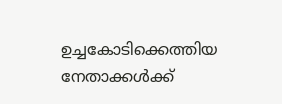ഉച്ചകോടിക്കെത്തിയ നേതാക്കൾക്ക്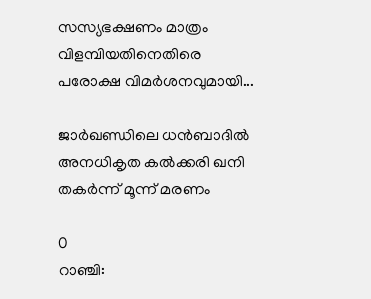സസ്യഭക്ഷണം മാത്രം വിളമ്പിയതിനെതിരെ പരോക്ഷ വിമർശനവുമായി...

ജാർഖണ്ഡിലെ ധൻബാദിൽ അനധികൃത കൽക്കരി ഖനി തകർന്ന് മൂന്ന് മരണം

0
റാഞ്ചി: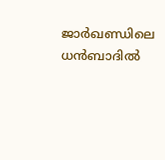ജാർഖണ്ഡിലെ ധൻബാദിൽ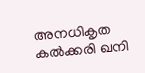അനധികൃത കൽക്കരി ഖനി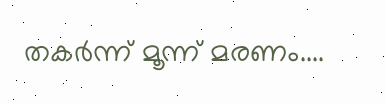തകർന്ന് മൂന്ന് മരണം....